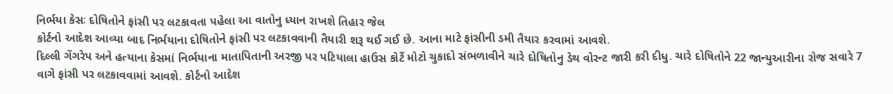નિર્ભયા કેસઃ દોષિતોને ફાંસી પર લટકાવતા પહેલા આ વાતોનુ ધ્યાન રાખશે તિહાર જેલ
કોર્ટનો આદેશ આવ્યા બાદ નિર્ભયાના દોષિતોને ફાંસી પર લટકાવવાની તૈયારી શરૂ થઈ ગઈ છે. આના માટે ફાંસીની ડમી તૈયાર કરવામાં આવશે.
દિલ્લી ગેંગરેપ અને હત્યાના કેસમાં નિર્ભયાના માતાપિતાની અરજી પર પટિયાલા હાઉસ કોર્ટે મોટો ચુકાદો સંભળાવીને ચારે દોષિતોનુ ડેથ વોરન્ટ જારી કરી દીધુ. ચારે દોષિતોને 22 જાન્યુઆરીના રોજ સવારે 7 વાગે ફાંસી પર લટકાવવામાં આવશે. કોર્ટનો આદેશ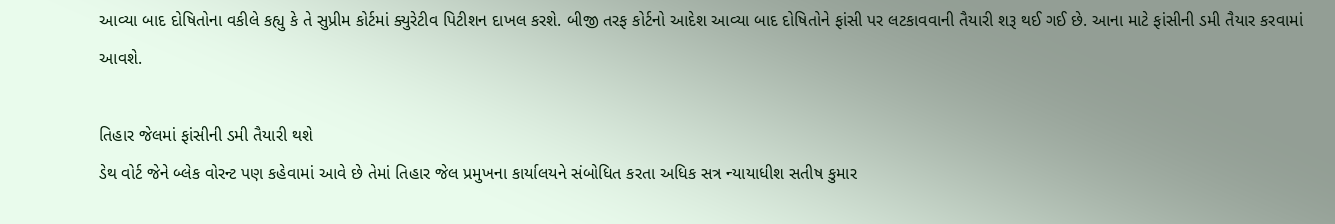આવ્યા બાદ દોષિતોના વકીલે કહ્યુ કે તે સુપ્રીમ કોર્ટમાં ક્યુરેટીવ પિટીશન દાખલ કરશે. બીજી તરફ કોર્ટનો આદેશ આવ્યા બાદ દોષિતોને ફાંસી પર લટકાવવાની તૈયારી શરૂ થઈ ગઈ છે. આના માટે ફાંસીની ડમી તૈયાર કરવામાં આવશે.

તિહાર જેલમાં ફાંસીની ડમી તૈયારી થશે
ડેથ વોર્ટ જેને બ્લેક વોરન્ટ પણ કહેવામાં આવે છે તેમાં તિહાર જેલ પ્રમુખના કાર્યાલયને સંબોધિત કરતા અધિક સત્ર ન્યાયાધીશ સતીષ કુમાર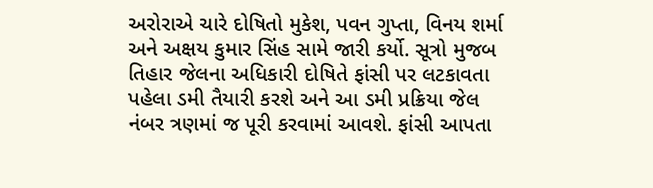અરોરાએ ચારે દોષિતો મુકેશ, પવન ગુપ્તા, વિનય શર્મા અને અક્ષય કુમાર સિંહ સામે જારી કર્યો. સૂત્રો મુજબ તિહાર જેલના અધિકારી દોષિતે ફાંસી પર લટકાવતા પહેલા ડમી તૈયારી કરશે અને આ ડમી પ્રક્રિયા જેલ નંબર ત્રણમાં જ પૂરી કરવામાં આવશે. ફાંસી આપતા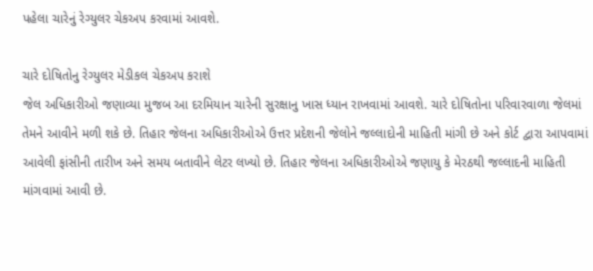પહેલા ચારેનું રેગ્યુલર ચેકઅપ કરવામાં આવશે.

ચારે દોષિતોનુ રેગ્યુલર મેડીકલ ચેકઅપ કરાશે
જેલ અધિકારીઓ જણાવ્યા મુજબ આ દરમિયાન ચારેની સુરક્ષાનુ ખાસ ધ્યાન રાખવામાં આવશે. ચારે દોષિતોના પરિવારવાળા જેલમાં તેમને આવીને મળી શકે છે. તિહાર જેલના અધિકારીઓએ ઉત્તર પ્રદેશની જેલોને જલ્લાદોની માહિતી માંગી છે અને કોર્ટ દ્વારા આપવામાં આવેલી ફાંસીની તારીખ અને સમય બતાવીને લેટર લખ્યો છે. તિહાર જેલના અધિકારીઓએ જણાયુ કે મેરઠથી જલ્લાદની માહિતી માંગવામાં આવી છે.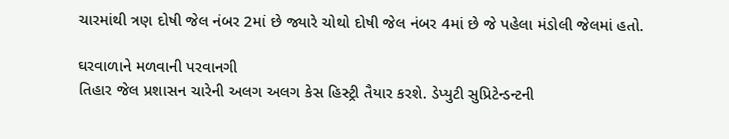ચારમાંથી ત્રણ દોષી જેલ નંબર 2માં છે જ્યારે ચોથો દોષી જેલ નંબર 4માં છે જે પહેલા મંડોલી જેલમાં હતો.

ઘરવાળાને મળવાની પરવાનગી
તિહાર જેલ પ્રશાસન ચારેની અલગ અલગ કેસ હિસ્ટ્રી તૈયાર કરશે. ડેપ્યુટી સુપ્રિટેન્ડન્ટની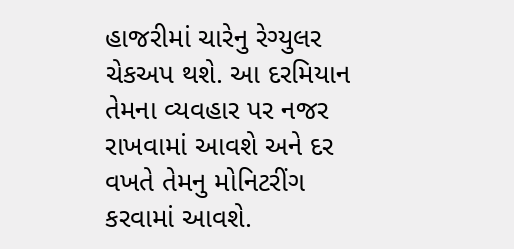હાજરીમાં ચારેનુ રેગ્યુલર ચેકઅપ થશે. આ દરમિયાન તેમના વ્યવહાર પર નજર રાખવામાં આવશે અને દર વખતે તેમનુ મોનિટરીંગ કરવામાં આવશે.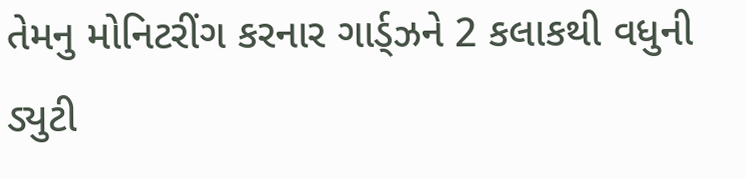તેમનુ મોનિટરીંગ કરનાર ગાર્ડ્ઝને 2 કલાકથી વધુની ડ્યુટી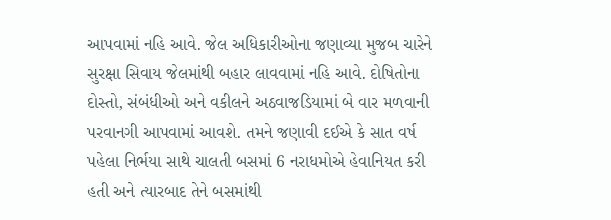આપવામાં નહિ આવે. જેલ અધિકારીઓના જણાવ્યા મુજબ ચારેને સુરક્ષા સિવાય જેલમાંથી બહાર લાવવામાં નહિ આવે. દોષિતોના દોસ્તો, સંબંધીઓ અને વકીલને અઠવાજડિયામાં બે વાર મળવાની પરવાનગી આપવામાં આવશે. તમને જણાવી દઈએ કે સાત વર્ષ પહેલા નિર્ભયા સાથે ચાલતી બસમાં 6 નરાધમોએ હેવાનિયત કરી હતી અને ત્યારબાદ તેને બસમાંથી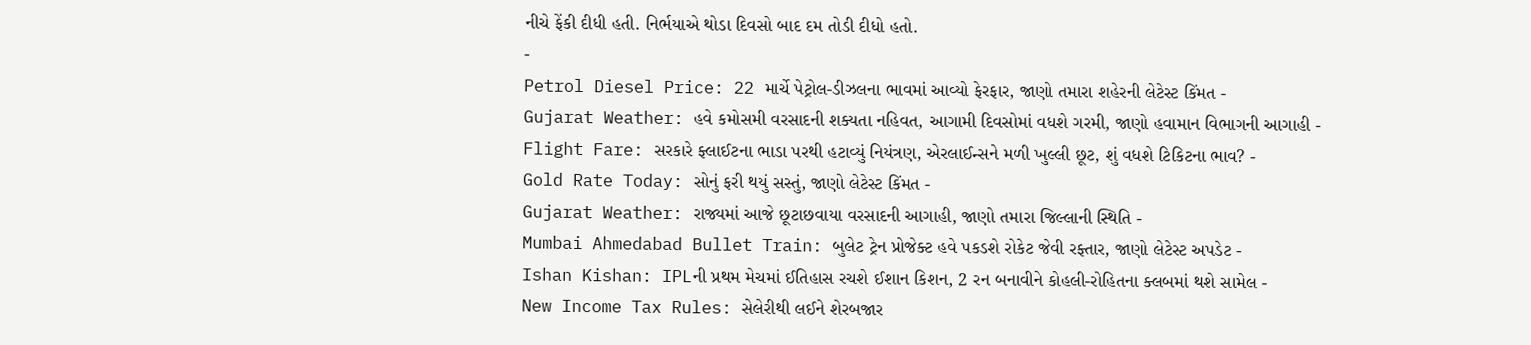નીચે ફેંકી દીધી હતી. નિર્ભયાએ થોડા દિવસો બાદ દમ તોડી દીધો હતો.
-
Petrol Diesel Price: 22 માર્ચે પેટ્રોલ-ડીઝલના ભાવમાં આવ્યો ફેરફાર, જાણો તમારા શહેરની લેટેસ્ટ કિંમત -
Gujarat Weather: હવે કમોસમી વરસાદની શક્યતા નહિવત, આગામી દિવસોમાં વધશે ગરમી, જાણો હવામાન વિભાગની આગાહી -
Flight Fare: સરકારે ફ્લાઈટના ભાડા પરથી હટાવ્યું નિયંત્રણ, એરલાઈન્સને મળી ખુલ્લી છૂટ, શું વધશે ટિકિટના ભાવ? -
Gold Rate Today: સોનું ફરી થયું સસ્તું, જાણો લેટેસ્ટ કિંમત -
Gujarat Weather: રાજ્યમાં આજે છૂટાછવાયા વરસાદની આગાહી, જાણો તમારા જિલ્લાની સ્થિતિ -
Mumbai Ahmedabad Bullet Train: બુલેટ ટ્રેન પ્રોજેક્ટ હવે પકડશે રોકેટ જેવી રફ્તાર, જાણો લેટેસ્ટ અપડેટ -
Ishan Kishan: IPLની પ્રથમ મેચમાં ઈતિહાસ રચશે ઈશાન કિશન, 2 રન બનાવીને કોહલી-રોહિતના ક્લબમાં થશે સામેલ -
New Income Tax Rules: સેલેરીથી લઈને શેરબજાર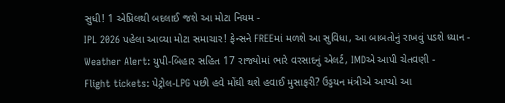સુધી! 1 એપ્રિલથી બદલાઈ જશે આ મોટા નિયમ -
IPL 2026 પહેલા આવ્યા મોટા સમાચાર! ફેન્સને FREEમાં મળશે આ સુવિધા, આ બાબતોનું રાખવું પડશે ધ્યાન -
Weather Alert: યુપી-બિહાર સહિત 17 રાજ્યોમાં ભારે વરસાદનું એલર્ટ, IMDએ આપી ચેતવણી -
Flight tickets: પેટ્રોલ-LPG પછી હવે મોંઘી થશે હવાઈ મુસાફરી? ઉડ્ડયન મંત્રીએ આપ્યો આ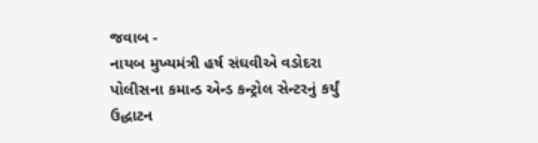જવાબ -
નાયબ મુખ્યમંત્રી હર્ષ સંઘવીએ વડોદરા પોલીસના કમાન્ડ એન્ડ કન્ટ્રોલ સેન્ટરનું કર્યું ઉદ્ધાટન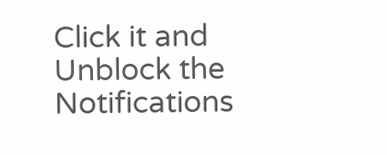Click it and Unblock the Notifications